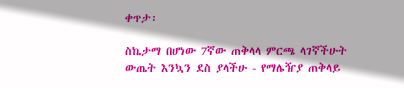ቀጥታ፡

ስኬታማ በሆነው 7ኛው ጠቅላላ ምርጫ ላገኛችሁት ውጤት እንኳን ደስ ያላችሁ - የማሌዥያ ጠቅላይ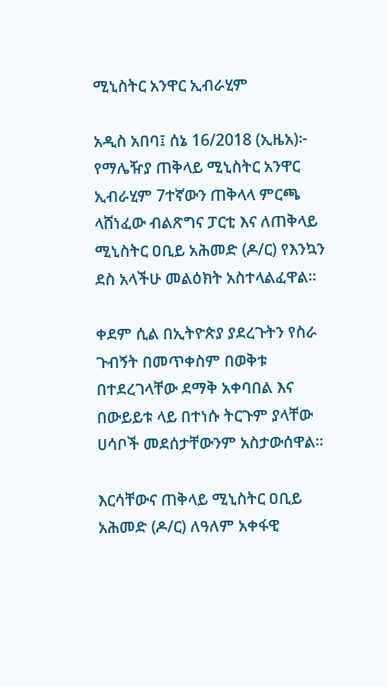ሚኒስትር አንዋር ኢብራሂም

አዲስ አበባ፤ ሰኔ 16/2018 (ኢዜአ)፦ የማሌዥያ ጠቅላይ ሚኒስትር አንዋር ኢብራሂም 7ተኛውን ጠቅላላ ምርጫ ላሸነፈው ብልጽግና ፓርቲ እና ለጠቅላይ ሚኒስትር ዐቢይ አሕመድ (ዶ/ር) የእንኳን ደስ አላችሁ መልዕክት አስተላልፈዋል።

ቀደም ሲል በኢትዮጵያ ያደረጉትን የስራ ጉብኝት በመጥቀስም በወቅቱ በተደረገላቸው ደማቅ አቀባበል እና በውይይቱ ላይ በተነሱ ትርጉም ያላቸው ሀሳቦች መደሰታቸውንም አስታውሰዋል።

እርሳቸውና ጠቅላይ ሚኒስትር ዐቢይ አሕመድ (ዶ/ር) ለዓለም አቀፋዊ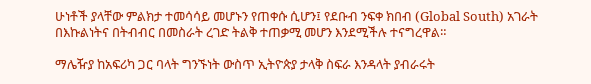ሁነቶች ያላቸው ምልክታ ተመሳሳይ መሆኑን የጠቀሱ ሲሆን፤ የደቡብ ንፍቀ ክበብ (Global South) አገራት በእኩልነትና በትብብር በመስራት ረገድ ትልቅ ተጠቃሚ መሆን እንደሚችሉ ተናግረዋል።

ማሌዥያ ከአፍሪካ ጋር ባላት ግንኙነት ውስጥ ኢትዮጵያ ታላቅ ስፍራ እንዳላት ያብራሩት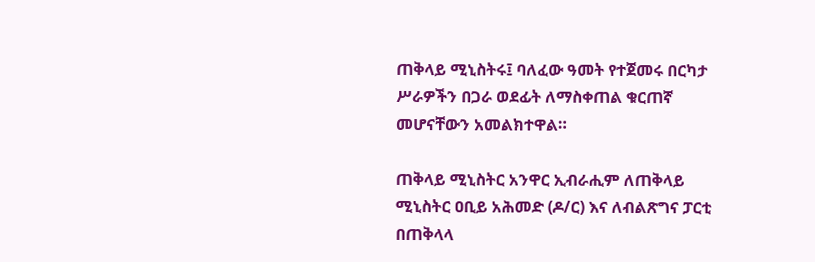ጠቅላይ ሚኒስትሩ፤ ባለፈው ዓመት የተጀመሩ በርካታ ሥራዎችን በጋራ ወደፊት ለማስቀጠል ቁርጠኛ መሆናቸውን አመልክተዋል።

ጠቅላይ ሚኒስትር አንዋር ኢብራሒም ለጠቅላይ ሚኒስትር ዐቢይ አሕመድ (ዶ/ር) እና ለብልጽግና ፓርቲ በጠቅላላ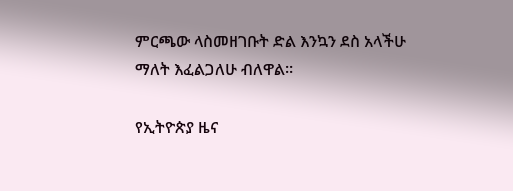ምርጫው ላስመዘገቡት ድል እንኳን ደስ አላችሁ ማለት እፈልጋለሁ ብለዋል።

የኢትዮጵያ ዜና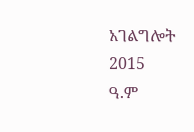አገልግሎት
2015
ዓ.ም